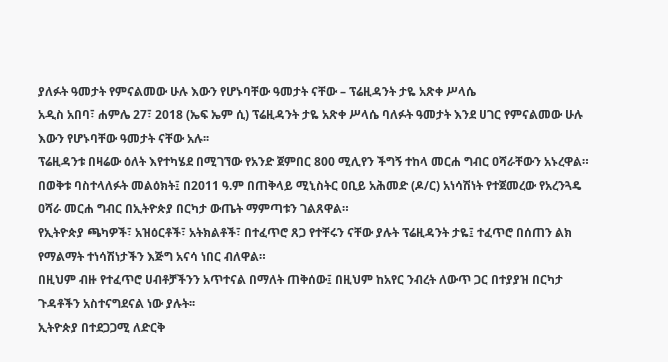ያለፉት ዓመታት የምናልመው ሁሉ እውን የሆኑባቸው ዓመታት ናቸው – ፕሬዚዳንት ታዬ አጽቀ ሥላሴ
አዲስ አበባ፣ ሐምሌ 27፣ 2018 (ኤፍ ኤም ሲ) ፕሬዚዳንት ታዬ አጽቀ ሥላሴ ባለፉት ዓመታት እንደ ሀገር የምናልመው ሁሉ እውን የሆኑባቸው ዓመታት ናቸው አሉ፡፡
ፕሬዚዳንቱ በዛሬው ዕለት እየተካሄደ በሚገኘው የአንድ ጀምበር 800 ሚሊየን ችግኝ ተከላ መርሐ ግብር ዐሻራቸውን አኑረዋል።
በወቅቱ ባስተላለፉት መልዕክት፤ በ2011 ዓ.ም በጠቅላይ ሚኒስትር ዐቢይ አሕመድ (ዶ/ር) አነሳሽነት የተጀመረው የአረንጓዴ ዐሻራ መርሐ ግብር በኢትዮጵያ በርካታ ውጤት ማምጣቱን ገልጸዋል።
የኢትዮጵያ ጫካዎች፣ አዝዕርቶች፣ አትክልቶች፣ በተፈጥሮ ጸጋ የተቸሩን ናቸው ያሉት ፕሬዚዳንት ታዬ፤ ተፈጥሮ በሰጠን ልክ የማልማት ተነሳሽነታችን እጅግ አናሳ ነበር ብለዋል።
በዚህም ብዙ የተፈጥሮ ሀብቶቻችንን አጥተናል በማለት ጠቅሰው፤ በዚህም ከአየር ንብረት ለውጥ ጋር በተያያዝ በርካታ ጉዳቶችን አስተናግደናል ነው ያሉት፡፡
ኢትዮጵያ በተደጋጋሚ ለድርቅ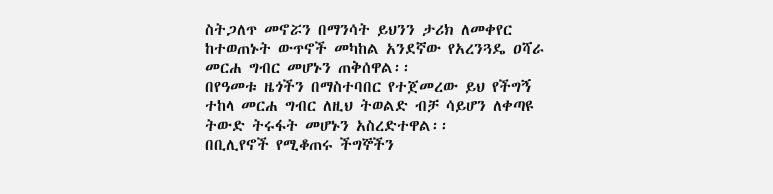ስትጋለጥ መኖሯን በማንሳት ይህንን ታሪክ ለመቀየር ከተወጠኑት ውጥኖች መካከል አንደኛው የአረንጓዴ ዐሻራ መርሐ ግብር መሆኑን ጠቅሰዋል፡፡
በየዓመቱ ዜጎችን በማስተባበር የተጀመረው ይህ የችግኝ ተከላ መርሐ ግብር ለዚህ ትወልድ ብቻ ሳይሆን ለቀጣዩ ትውድ ትሩፋት መሆኑን አስረድተዋል፡፡
በቢሊየኖች የሚቆጠሩ ችግኞችን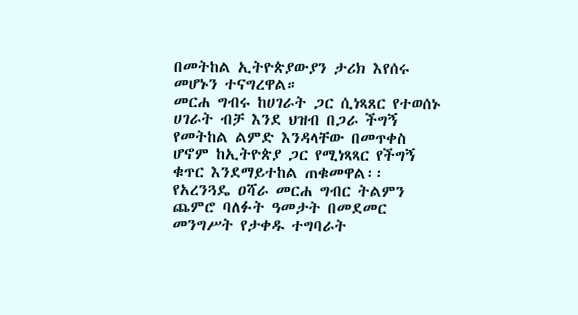በመትከል ኢትዮጵያውያን ታሪክ እየሰሩ መሆኑን ተናግረዋል።
መርሐ ግብሩ ከሀገራት ጋር ሲነጻጸር የተወሰኑ ሀገራት ብቻ እንደ ህዝብ በጋራ ችግኝ የመትከል ልምድ እንዳላቸው በመጥቀስ ሆኖም ከኢትዮጵያ ጋር የሚነጻጻር የችግኝ ቁጥር እንደማይተከል ጠቁመዋል፡፡
የአረንጓዴ ዐሻራ መርሐ ግብር ትልምን ጨምሮ ባለፉት ዓመታት በመደመር መንግሥት የታቀዱ ተግባራት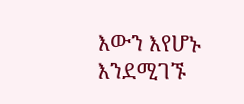እውን እየሆኑ እንደሚገኙ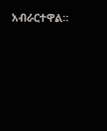አብራርተዋል።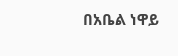በአቤል ነዋይ